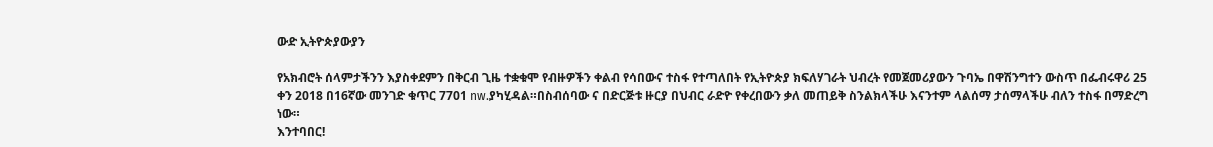ውድ ኢትዮጵያውያን

የአክብሮት ሰላምታችንን እያስቀደምን በቅርብ ጊዜ ተቋቁሞ የብዙዎችን ቀልብ የሳበውና ተስፋ የተጣለበት የኢትዮጵያ ክፍለሃገራት ህብረት የመጀመሪያውን ጉባኤ በዋሽንግተን ውስጥ በፌብሩዋሪ 25 ቀን 2018 በ16ኛው መንገድ ቁጥር 7701 nw.ያካሂዳል።በስብሰባው ና በድርጅቱ ዙርያ በህብር ራድዮ የቀረበውን ቃለ መጠይቅ ስንልክላችሁ እናንተም ላልሰማ ታሰማላችሁ ብለን ተስፋ በማድረግ ነው።
እንተባበር!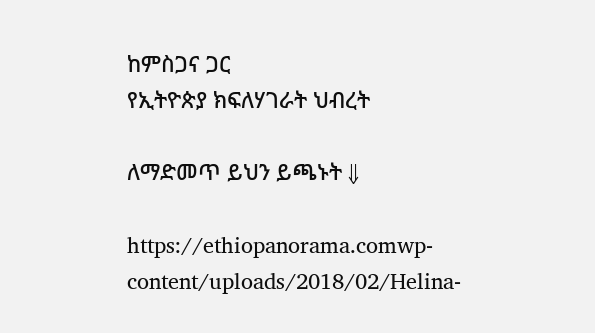ከምስጋና ጋር
የኢትዮጵያ ክፍለሃገራት ህብረት

ለማድመጥ ይህን ይጫኑት ⇓

https://ethiopanorama.comwp-content/uploads/2018/02/Helina-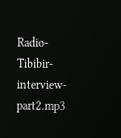Radio-Tibibir-interview-part2.mp3